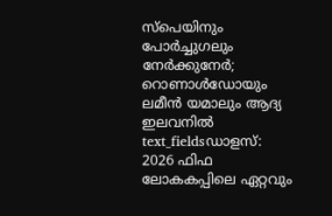സ്പെയിനും പോർച്ചുഗലും നേർക്കുനേർ; റൊണാൾഡോയും ലമീൻ യമാലും ആദ്യ ഇലവനിൽ
text_fieldsഡാളസ്: 2026 ഫിഫ ലോകകപ്പിലെ ഏറ്റവും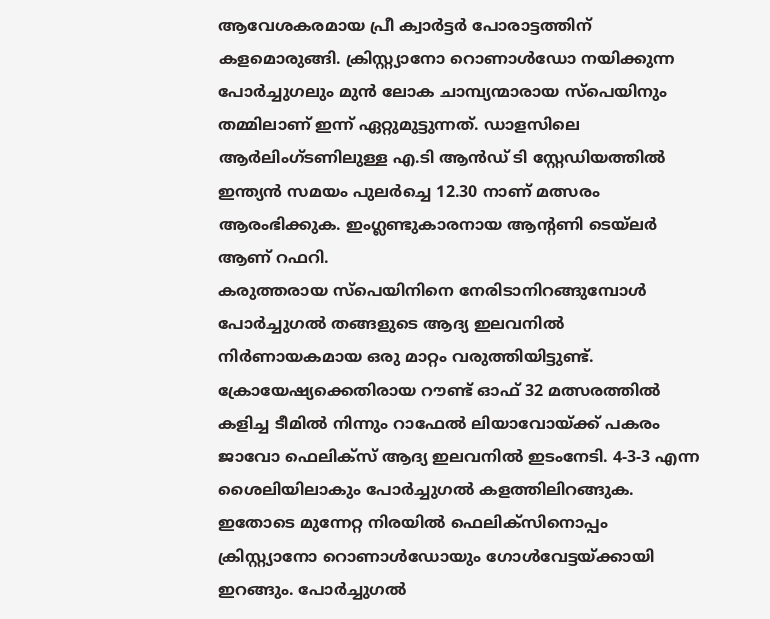ആവേശകരമായ പ്രീ ക്വാർട്ടർ പോരാട്ടത്തിന് കളമൊരുങ്ങി. ക്രിസ്റ്റ്യാനോ റൊണാൾഡോ നയിക്കുന്ന പോർച്ചുഗലും മുൻ ലോക ചാമ്പ്യന്മാരായ സ്പെയിനും തമ്മിലാണ് ഇന്ന് ഏറ്റുമുട്ടുന്നത്. ഡാളസിലെ ആർലിംഗ്ടണിലുള്ള എ.ടി ആൻഡ് ടി സ്റ്റേഡിയത്തിൽ ഇന്ത്യൻ സമയം പുലർച്ചെ 12.30 നാണ് മത്സരം ആരംഭിക്കുക. ഇംഗ്ലണ്ടുകാരനായ ആന്റണി ടെയ്ലർ ആണ് റഫറി.
കരുത്തരായ സ്പെയിനിനെ നേരിടാനിറങ്ങുമ്പോൾ പോർച്ചുഗൽ തങ്ങളുടെ ആദ്യ ഇലവനിൽ നിർണായകമായ ഒരു മാറ്റം വരുത്തിയിട്ടുണ്ട്. ക്രോയേഷ്യക്കെതിരായ റൗണ്ട് ഓഫ് 32 മത്സരത്തിൽ കളിച്ച ടീമിൽ നിന്നും റാഫേൽ ലിയാവോയ്ക്ക് പകരം ജാവോ ഫെലിക്സ് ആദ്യ ഇലവനിൽ ഇടംനേടി. 4-3-3 എന്ന ശൈലിയിലാകും പോർച്ചുഗൽ കളത്തിലിറങ്ങുക. ഇതോടെ മുന്നേറ്റ നിരയിൽ ഫെലിക്സിനൊപ്പം ക്രിസ്റ്റ്യാനോ റൊണാൾഡോയും ഗോൾവേട്ടയ്ക്കായി ഇറങ്ങും. പോർച്ചുഗൽ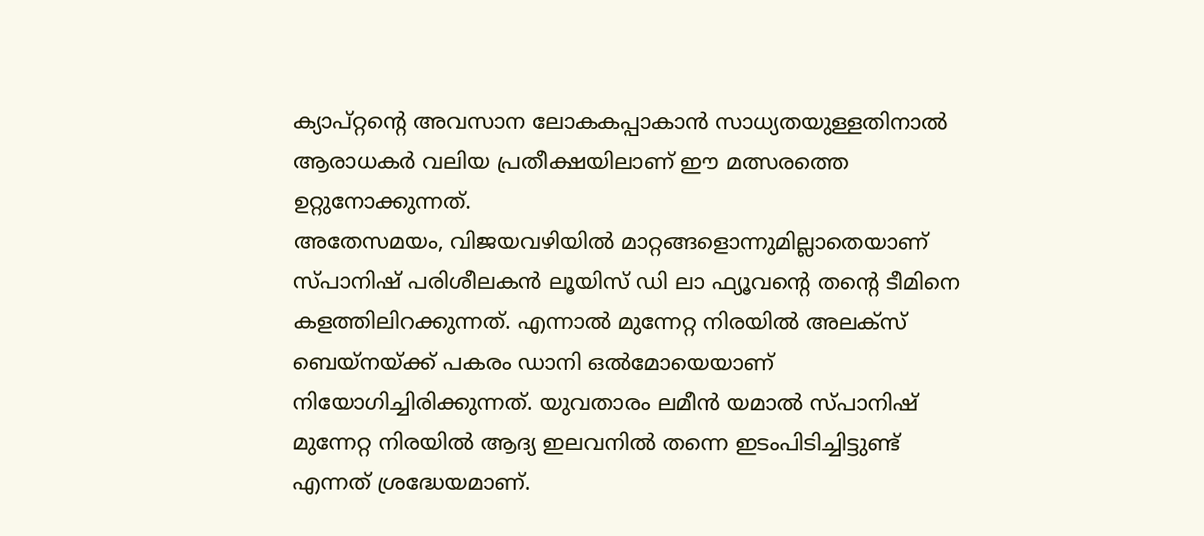ക്യാപ്റ്റന്റെ അവസാന ലോകകപ്പാകാൻ സാധ്യതയുള്ളതിനാൽ ആരാധകർ വലിയ പ്രതീക്ഷയിലാണ് ഈ മത്സരത്തെ ഉറ്റുനോക്കുന്നത്.
അതേസമയം, വിജയവഴിയിൽ മാറ്റങ്ങളൊന്നുമില്ലാതെയാണ് സ്പാനിഷ് പരിശീലകൻ ലൂയിസ് ഡി ലാ ഫ്യൂവൻ്റെ തൻ്റെ ടീമിനെ കളത്തിലിറക്കുന്നത്. എന്നാൽ മുന്നേറ്റ നിരയിൽ അലക്സ് ബെയ്നയ്ക്ക് പകരം ഡാനി ഒൽമോയെയാണ് നിയോഗിച്ചിരിക്കുന്നത്. യുവതാരം ലമീൻ യമാൽ സ്പാനിഷ് മുന്നേറ്റ നിരയിൽ ആദ്യ ഇലവനിൽ തന്നെ ഇടംപിടിച്ചിട്ടുണ്ട് എന്നത് ശ്രദ്ധേയമാണ്.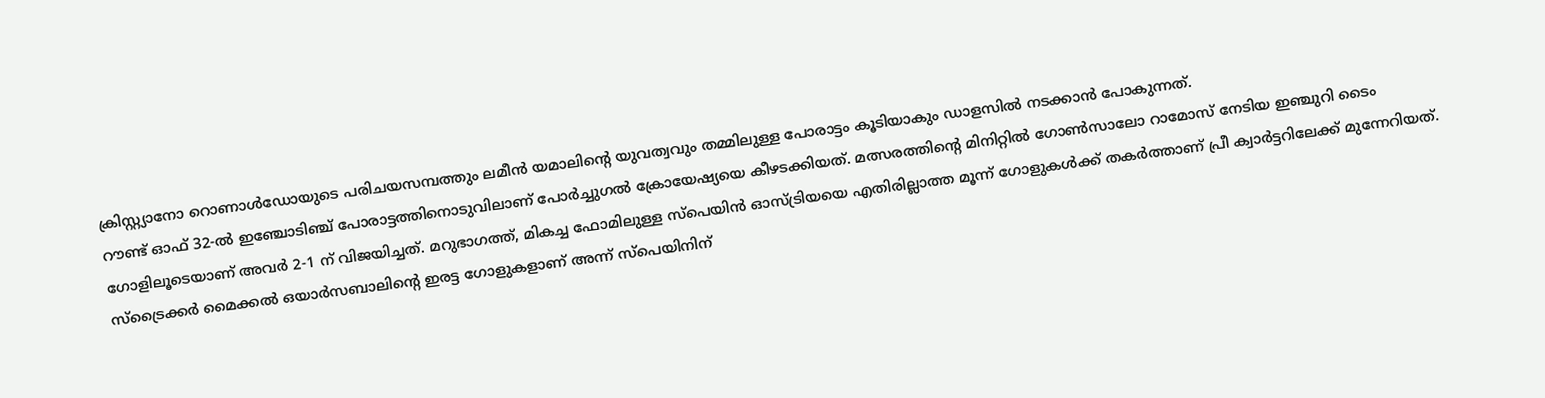ക്രിസ്റ്റ്യാനോ റൊണാൾഡോയുടെ പരിചയസമ്പത്തും ലമീൻ യമാലിന്റെ യുവത്വവും തമ്മിലുള്ള പോരാട്ടം കൂടിയാകും ഡാളസിൽ നടക്കാൻ പോകുന്നത്.
റൗണ്ട് ഓഫ് 32-ൽ ഇഞ്ചോടിഞ്ച് പോരാട്ടത്തിനൊടുവിലാണ് പോർച്ചുഗൽ ക്രോയേഷ്യയെ കീഴടക്കിയത്. മത്സരത്തിൻ്റെ മിനിറ്റിൽ ഗോൺസാലോ റാമോസ് നേടിയ ഇഞ്ചുറി ടൈം ഗോളിലൂടെയാണ് അവർ 2-1 ന് വിജയിച്ചത്. മറുഭാഗത്ത്, മികച്ച ഫോമിലുള്ള സ്പെയിൻ ഓസ്ട്രിയയെ എതിരില്ലാത്ത മൂന്ന് ഗോളുകൾക്ക് തകർത്താണ് പ്രീ ക്വാർട്ടറിലേക്ക് മുന്നേറിയത്. സ്ട്രൈക്കർ മൈക്കൽ ഒയാർസബാലിൻ്റെ ഇരട്ട ഗോളുകളാണ് അന്ന് സ്പെയിനിന്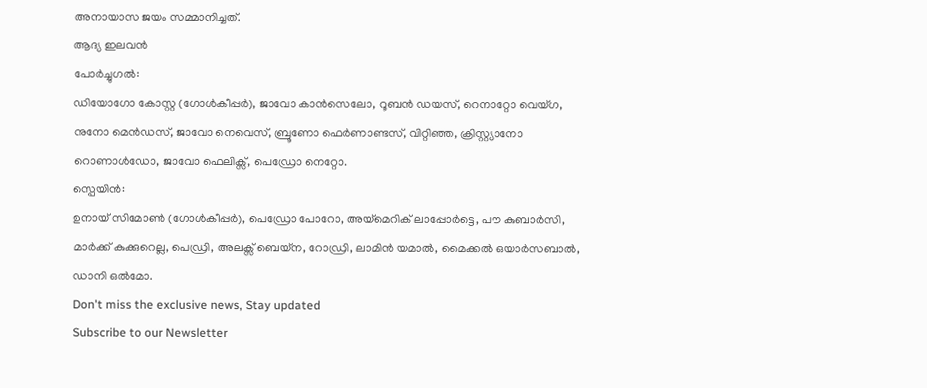അനായാസ ജയം സമ്മാനിച്ചത്.
ആദ്യ ഇലവൻ
പോർച്ചുഗൽ:
ഡിയോഗോ കോസ്റ്റ (ഗോൾകീപ്പർ), ജാവോ കാൻസെലോ, റൂബൻ ഡയസ്, റെനാറ്റോ വെയ്ഗ, നുനോ മെൻഡസ്, ജാവോ നെവെസ്, ബ്രൂണോ ഫെർണാണ്ടസ്, വിറ്റിഞ്ഞ, ക്രിസ്റ്റ്യാനോ റൊണാൾഡോ, ജാവോ ഫെലിക്സ്, പെഡ്രോ നെറ്റോ.
സ്പെയിൻ:
ഉനായ് സിമോൺ (ഗോൾകീപ്പർ), പെഡ്രോ പോറോ, അയ്മെറിക് ലാപ്പോർട്ടെ, പൗ കുബാർസി, മാർക്ക് കുക്കുറെല്ല, പെഡ്രി, അലക്സ് ബെയ്ന, റോഡ്രി, ലാമിൻ യമാൽ, മൈക്കൽ ഒയാർസബാൽ, ഡാനി ഒൽമോ.
Don't miss the exclusive news, Stay updated
Subscribe to our Newsletter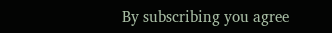By subscribing you agree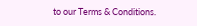to our Terms & Conditions.